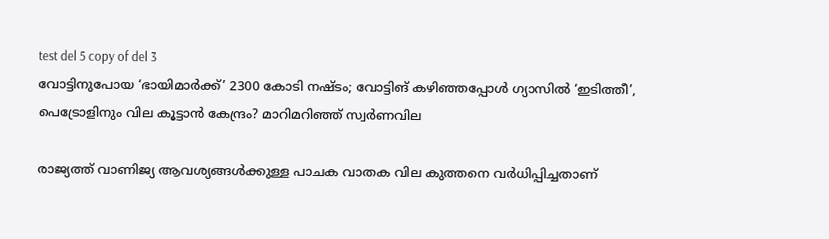test del 5 copy of del 3
വോട്ടിനുപോയ ‘ഭായിമാർക്ക്’ 2300 കോടി നഷ്ടം; വോട്ടിങ് കഴിഞ്ഞപ്പോൾ ഗ്യാസിൽ ‘ഇടിത്തീ’, പെട്രോളിനും വില കൂട്ടാൻ കേന്ദ്രം? മാറിമറിഞ്ഞ് സ്വർണവില

രാജ്യത്ത് വാണിജ്യ ആവശ്യങ്ങൾക്കുള്ള പാചക വാതക വില കുത്തനെ വർധിപ്പിച്ചതാണ്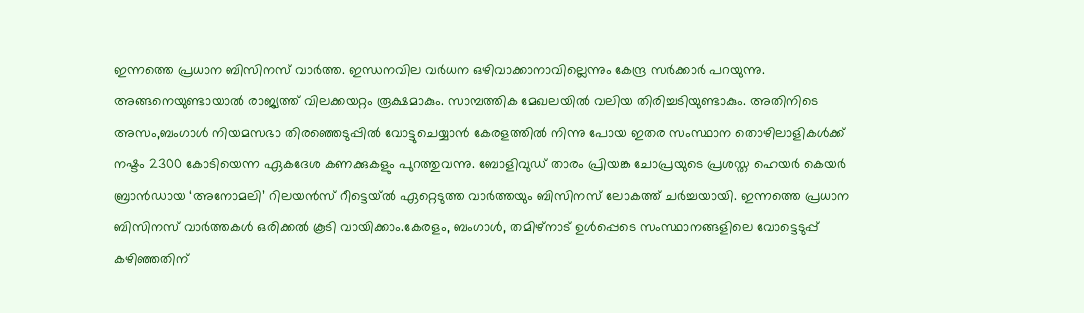ഇന്നത്തെ പ്രധാന ബിസിനസ് വാർത്ത. ഇന്ധനവില വർധന ഒഴിവാക്കാനാവില്ലെന്നും കേന്ദ്ര സർക്കാർ പറയുന്നു. അങ്ങനെയുണ്ടായാൽ രാജ്യത്ത് വിലക്കയറ്റം രൂക്ഷമാകും. സാമ്പത്തിക മേഖലയിൽ വലിയ തിരിച്ചടിയുണ്ടാകും. അതിനിടെ അസം,ബംഗാൾ നിയമസഭാ തിരഞ്ഞെടുപ്പിൽ വോട്ടുചെയ്യാൻ കേരളത്തിൽ നിന്നു പോയ ഇതര സംസ്ഥാന തൊഴിലാളികൾക്ക് നഷ്ടം 2300 കോടിയെന്ന ഏകദേശ കണക്കുകളും പുറത്തുവന്നു. ബോളിവുഡ് താരം പ്രിയങ്ക ചോപ്രയുടെ പ്രശസ്ത ഹെയർ കെയർ ബ്രാൻഡായ ‘അനോമലി’ റിലയൻസ് റീട്ടെയ്ൽ ഏറ്റെടുത്ത വാർത്തയും ബിസിനസ് ലോകത്ത് ചർച്ചയായി. ഇന്നത്തെ പ്രധാന ബിസിനസ് വാർത്തകൾ ഒരിക്കൽ കൂടി വായിക്കാം.കേരളം, ബംഗാൾ, തമിഴ്നാട് ഉൾപ്പെടെ സംസ്ഥാനങ്ങളിലെ വോട്ടെടുപ്പ് കഴിഞ്ഞതിന്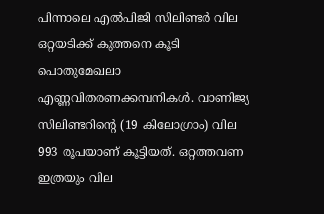പിന്നാലെ എൽപിജി സിലിണ്ടർ വില ഒറ്റയടിക്ക് കുത്തനെ കൂടി പൊതുമേഖലാ എണ്ണവിതരണക്കമ്പനികൾ. വാണിജ്യ സിലിണ്ടറിന്റെ (19 കിലോഗ്രാം) വില 993 രൂപയാണ് കൂട്ടിയത്. ഒറ്റത്തവണ ഇത്രയും വില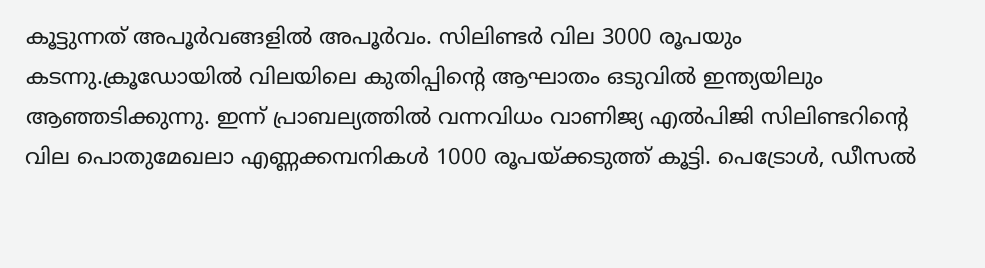കൂട്ടുന്നത് അപൂർവങ്ങളിൽ അപൂർവം. സിലിണ്ടർ വില 3000 രൂപയും കടന്നു.ക്രൂഡോയിൽ വിലയിലെ കുതിപ്പിന്റെ ആഘാതം ഒടുവിൽ ഇന്ത്യയിലും ആഞ്ഞടിക്കുന്നു. ഇന്ന് പ്രാബല്യത്തിൽ വന്നവിധം വാണിജ്യ എൽപിജി സിലിണ്ടറിന്റെ വില പൊതുമേഖലാ എണ്ണക്കമ്പനികൾ 1000 രൂപയ്ക്കടുത്ത് കൂട്ടി. പെട്രോൾ, ഡീസൽ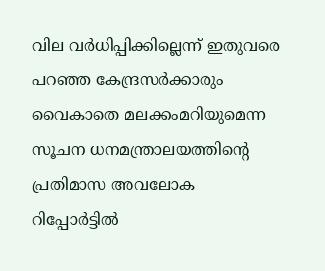വില വർധിപ്പിക്കില്ലെന്ന് ഇതുവരെ പറഞ്ഞ കേന്ദ്രസർക്കാരും വൈകാതെ മലക്കംമറിയുമെന്ന സൂചന ധനമന്ത്രാലയത്തിന്റെ പ്രതിമാസ അവലോക റിപ്പോർട്ടിൽ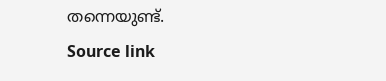തന്നെയുണ്ട്.
Source link